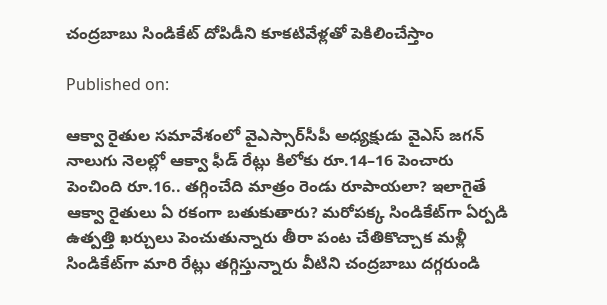చంద్రబాబు సిండికేట్‌ దోపిడీని కూకటివేళ్లతో పెకిలించేస్తాం

Published on:

ఆక్వా రైతుల సమావేశంలో వైఎస్సార్‌సీపీ అధ్యక్షుడు వైఎస్‌ జగన్‌ నాలుగు నెలల్లో ఆక్వా ఫీడ్‌ రేట్లు కిలోకు రూ.14–16 పెంచారు పెంచింది రూ.16.. తగ్గించేది మాత్రం రెండు రూపాయలా? ఇలాగైతే ఆక్వా రైతులు ఏ రకంగా బతుకుతారు? మరోపక్క సిండికేట్‌గా ఏర్పడి ఉత్పత్తి ఖర్చులు పెంచుతున్నారు తీరా పంట చేతికొచ్చాక మళ్లీ సిండికేట్‌గా మారి రేట్లు తగ్గిస్తున్నారు వీటిని చంద్రబాబు దగ్గరుండి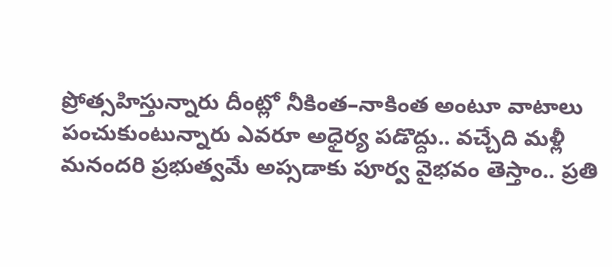ప్రోత్సహిస్తున్నారు దీంట్లో నీకింత–నాకింత అంటూ వాటాలు పంచుకుంటున్నారు ఎవరూ అధైర్య పడొద్దు.. వచ్చేది మళ్లీ మనందరి ప్రభుత్వమే అప్సడాకు పూర్వ వైభవం తెస్తాం.. ప్రతి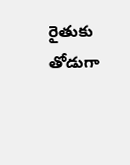రైతుకు తోడుగా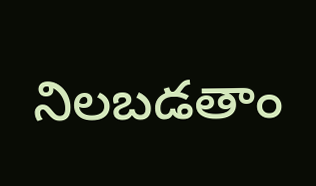నిలబడతాం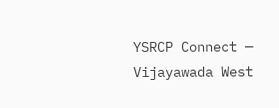YSRCP Connect — Vijayawada West